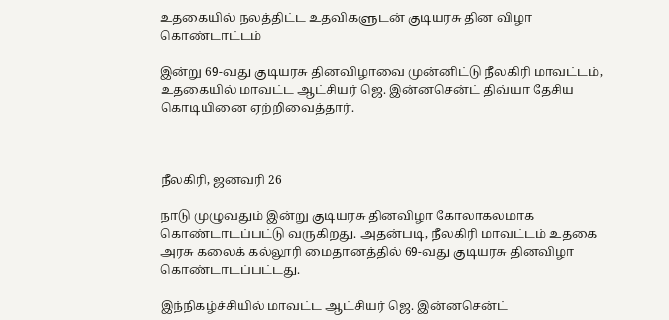உதகையில் நலத்திட்ட உதவிகளுடன் குடியரசு தின விழா கொண்டாட்டம்

இன்று 69-வது குடியரசு தினவிழாவை முன்னிட்டு நீலகிரி மாவட்டம், உதகையில் மாவட்ட ஆட்சியர் ஜெ. இன்னசென்ட் திவ்யா தேசிய கொடியினை ஏற்றிவைத்தார்.



நீலகிரி, ஜனவரி 26

நாடு முழுவதும் இன்று குடியரசு தினவிழா கோலாகலமாக கொண்டாடப்பட்டு வருகிறது. அதன்படி, நீலகிரி மாவட்டம் உதகை அரசு கலைக் கல்லூரி மைதானத்தில் 69-வது குடியரசு தினவிழா கொண்டாடப்பட்டது.

இந்நிகழ்ச்சியில் மாவட்ட ஆட்சியர் ஜெ. இன்னசென்ட்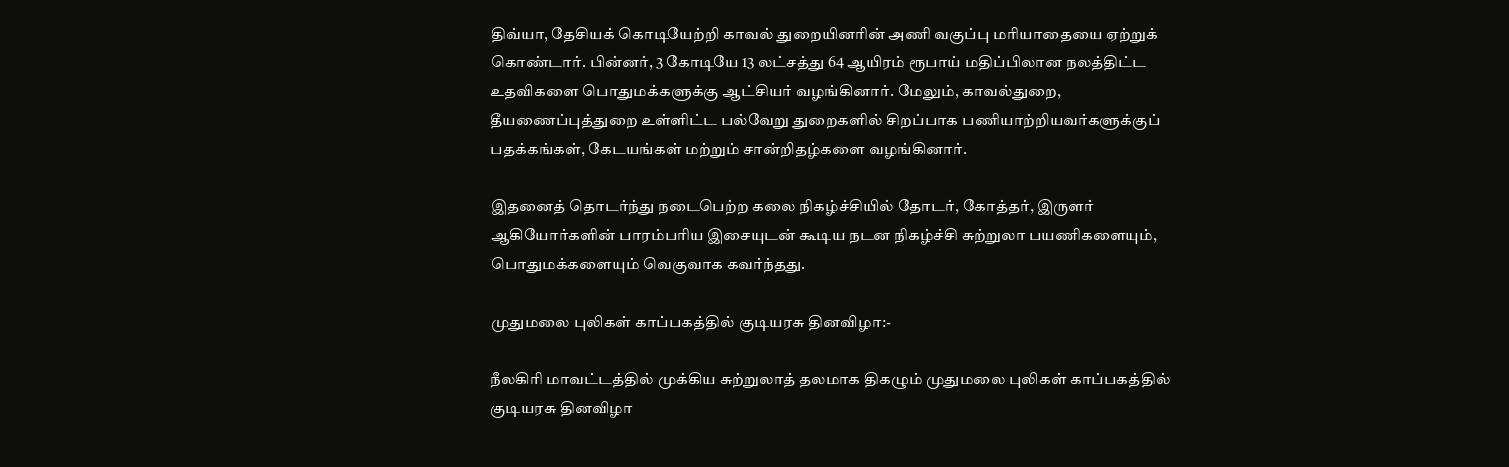திவ்யா, தேசியக் கொடியேற்றி காவல் துறையினரின் அணி வகுப்பு மரியாதையை ஏற்றுக் கொண்டார். பின்னர், 3 கோடியே 13 லட்சத்து 64 ஆயிரம் ரூபாய் மதிப்பிலான நலத்திட்ட உதவிகளை பொதுமக்களுக்கு ஆட்சியர் வழங்கினார். மேலும், காவல்துறை, தீயணைப்புத்துறை உள்ளிட்ட பல்வேறு துறைகளில் சிறப்பாக பணியாற்றியவர்களுக்குப் பதக்கங்கள், கேடயங்கள் மற்றும் சான்றிதழ்களை வழங்கினார்.

இதனைத் தொடர்ந்து நடைபெற்ற கலை நிகழ்ச்சியில் தோடர், கோத்தர், இருளர் ஆகியோர்களின் பாரம்பரிய இசையுடன் கூடிய நடன நிகழ்ச்சி சுற்றுலா பயணிகளையும், பொதுமக்களையும் வெகுவாக கவர்ந்தது.

முதுமலை புலிகள் காப்பகத்தில் குடியரசு தினவிழா:-

நீலகிரி மாவட்டத்தில் முக்கிய சுற்றுலாத் தலமாக திகழும் முதுமலை புலிகள் காப்பகத்தில் குடியரசு தினவிழா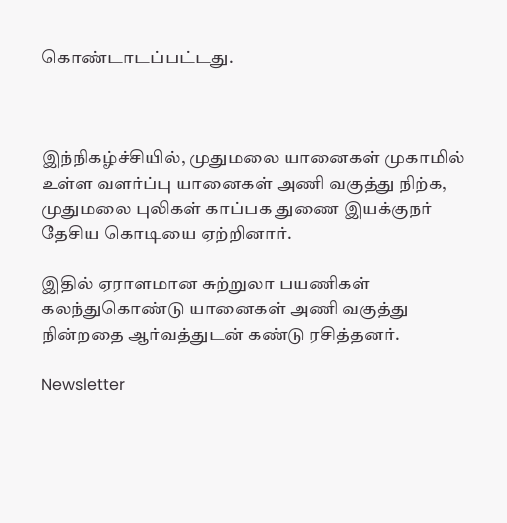கொண்டாடப்பட்டது.



இந்நிகழ்ச்சியில், முதுமலை யானைகள் முகாமில் உள்ள வளர்ப்பு யானைகள் அணி வகுத்து நிற்க, முதுமலை புலிகள் காப்பக துணை இயக்குநர் தேசிய கொடியை ஏற்றினார்.

இதில் ஏராளமான சுற்றுலா பயணிகள் கலந்துகொண்டு யானைகள் அணி வகுத்து நின்றதை ஆர்வத்துடன் கண்டு ரசித்தனர்.

Newsletter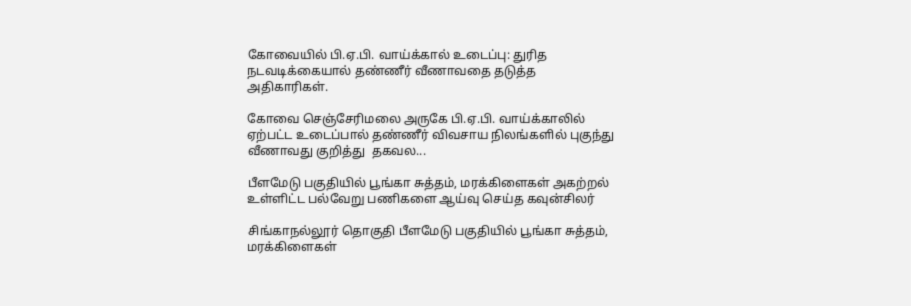கோவையில் பி.ஏ.பி. வாய்க்கால் உடைப்பு: துரித நடவடிக்கையால் தண்ணீர் வீணாவதை தடுத்த அதிகாரிகள்.

கோவை செஞ்சேரிமலை அருகே பி.ஏ.பி. வாய்க்காலில் ஏற்பட்ட உடைப்பால் தண்ணீர் விவசாய நிலங்களில் புகுந்து வீணாவது குறித்து  தகவல...

பீளமேடு பகுதியில் பூங்கா சுத்தம், மரக்கிளைகள் அகற்றல் உள்ளிட்ட பல்வேறு பணிகளை ஆய்வு செய்த கவுன்சிலர்

சிங்காநல்லூர் தொகுதி பீளமேடு பகுதியில் பூங்கா சுத்தம், மரக்கிளைகள்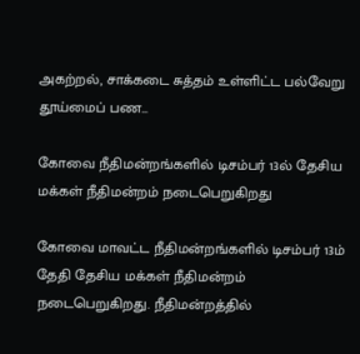அகற்றல், சாக்கடை சுத்தம் உள்ளிட்ட பல்வேறு தூய்மைப் பண...

கோவை நீதிமன்றங்களில் டிசம்பர் 13ல் தேசிய மக்கள் நீதிமன்றம் நடைபெறுகிறது

கோவை மாவட்ட நீதிமன்றங்களில் டிசம்பர் 13ம் தேதி தேசிய மக்கள் நீதிமன்றம் நடைபெறுகிறது. நீதிமன்றத்தில்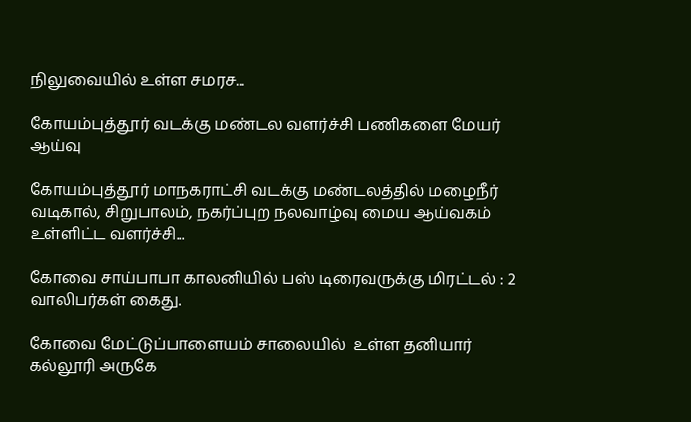நிலுவையில் உள்ள சமரச...

கோயம்புத்தூர் வடக்கு மண்டல வளர்ச்சி பணிகளை மேயர் ஆய்வு

கோயம்புத்தூர் மாநகராட்சி வடக்கு மண்டலத்தில் மழைநீர் வடிகால், சிறுபாலம், நகர்ப்புற நலவாழ்வு மைய ஆய்வகம் உள்ளிட்ட வளர்ச்சி...

கோவை சாய்பாபா காலனியில் பஸ் டிரைவருக்கு மிரட்டல் : 2 வாலிபர்கள் கைது.

கோவை மேட்டுப்பாளையம் சாலையில்  உள்ள தனியார் கல்லூரி அருகே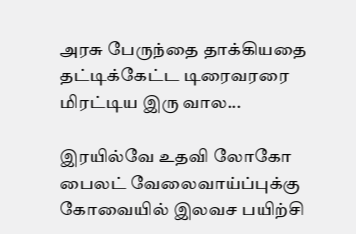அரசு பேருந்தை தாக்கியதை தட்டிக்கேட்ட டிரைவரரை மிரட்டிய இரு வால...

இரயில்வே உதவி லோகோ பைலட் வேலைவாய்ப்புக்கு கோவையில் இலவச பயிற்சி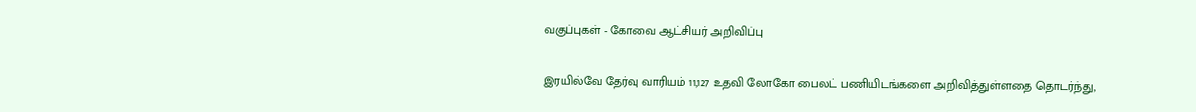வகுப்புகள் - கோவை ஆட்சியர் அறிவிப்பு

இரயில்வே தேர்வு வாரியம் 11,127 உதவி லோகோ பைலட் பணியிடங்களை அறிவித்துள்ளதை தொடர்ந்து,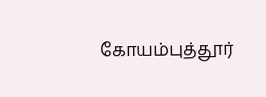கோயம்புத்தூர்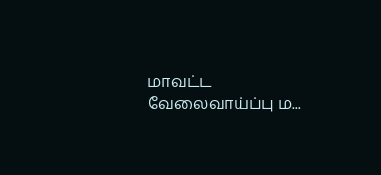மாவட்ட வேலைவாய்ப்பு ம...